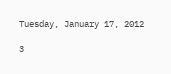Tuesday, January 17, 2012

3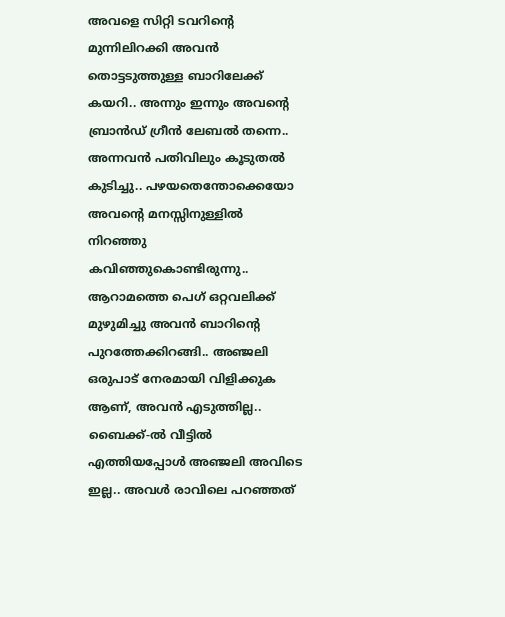അവളെ സിറ്റി ടവറിന്റെ മുന്നിലിറക്കി അവന്‍ തൊട്ടടുത്തുള്ള ബാറിലേക്ക് കയറി.. അന്നും ഇന്നും അവന്റെ ബ്രാന്‍ഡ്‌ ഗ്രീന്‍ ലേബല്‍ തന്നെ.. അന്നവന്‍ പതിവിലും കൂടുതല്‍ കുടിച്ചു.. പഴയതെന്തോക്കെയോ അവന്റെ മനസ്സിനുള്ളില്‍ നിറഞ്ഞു കവിഞ്ഞുകൊണ്ടിരുന്നു.. ആറാമത്തെ പെഗ് ഒറ്റവലിക്ക് മുഴുമിച്ചു അവന്‍ ബാറിന്റെ പുറത്തേക്കിറങ്ങി.. അഞ്ജലി ഒരുപാട് നേരമായി വിളിക്കുക ആണ്, അവന്‍ എടുത്തില്ല.. ബൈക്ക്-ല്‍ വീട്ടില്‍ എത്തിയപ്പോള്‍ അഞ്ജലി അവിടെ ഇല്ല.. അവള്‍ രാവിലെ പറഞ്ഞത്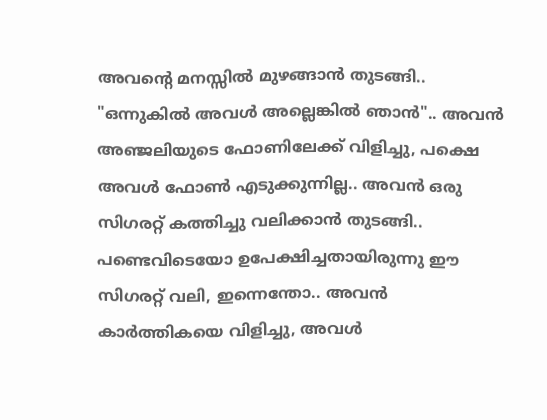അവന്റെ മനസ്സില്‍ മുഴങ്ങാന്‍ തുടങ്ങി.. "ഒന്നുകില്‍ അവള്‍ അല്ലെങ്കില്‍ ഞാന്‍".. അവന്‍ അഞ്ജലിയുടെ ഫോണിലേക്ക് വിളിച്ചു, പക്ഷെ അവള്‍ ഫോണ്‍ എടുക്കുന്നില്ല.. അവന്‍ ഒരു സിഗരറ്റ് കത്തിച്ചു വലിക്കാന്‍ തുടങ്ങി.. പണ്ടെവിടെയോ ഉപേക്ഷിച്ചതായിരുന്നു ഈ സിഗരറ്റ് വലി, ഇന്നെന്തോ.. അവന്‍ കാര്‍ത്തികയെ വിളിച്ചു, അവള്‍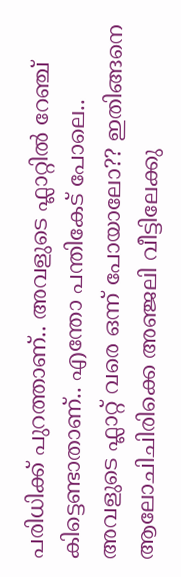പരിധിക്ക് പുറത്താണ്.. അവളുടെ ഫ്ലാറ്റില്‍ റേഞ്ച് കിട്ടെണ്ടാതാണ്.. എന്തോ പന്തികേട്‌ പോലെ.. അവളുടെ ഫ്ലാറ്റ് വരെ ഒന്ന് പോയാലോ?? ഇതിങ്ങനെ ആലോചിചിരിക്കെ അഞ്ജലി വീട്ടിലേക്കു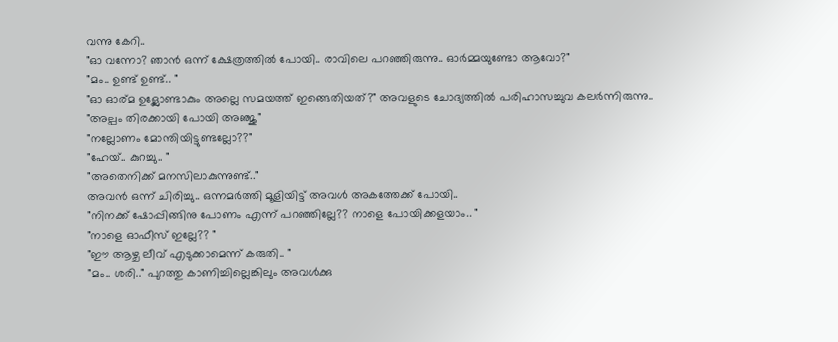വന്നു കേറി..
"ഓ വന്നോ? ഞാന്‍ ഒന്ന് ക്ഷേത്രത്തില്‍ പോയി.. രാവിലെ പറഞ്ഞിരുന്നു.. ഓര്‍മ്മയുണ്ടോ ആവോ?"
"മം.. ഉണ്ട് ഉണ്ട്.. "
"ഓ ഓര്മ ഉള്ലോണ്ടാകും അല്ലെ സമയത്ത് ഇങ്ങെതിയത്?" അവളുടെ ചോദ്യത്തില്‍ പരിഹാസച്ചുവ കലര്‍ന്നിരുന്നു..
"അല്പം തിരക്കായി പോയി അഞ്ജു"
"നല്ലോണം മോന്തിയിട്ടുണ്ടല്ലോ??"
"ഹേയ്.. കുറച്ചു.. "
"അതെനിക്ക് മനസിലാകുന്നുണ്ട്.."
അവന്‍ ഒന്ന് ചിരിച്ചു.. ഒന്നമര്‍ത്തി മൂളിയിട്ട് അവള്‍ അകത്തേക്ക് പോയി..
"നിനക്ക് ഷോപ്പിങ്ങിനു പോണം എന്ന് പറഞ്ഞില്ലേ?? നാളെ പോയിക്കളയാം.. "
"നാളെ ഓഫീസ് ഇല്ലേ?? "
"ഈ ആഴ്ച ലീവ് എടുക്കാമെന്ന് കരുതി.. "
"മം.. ശരി.." പുറത്തു കാണിച്ചില്ലെങ്കിലും അവള്‍ക്കു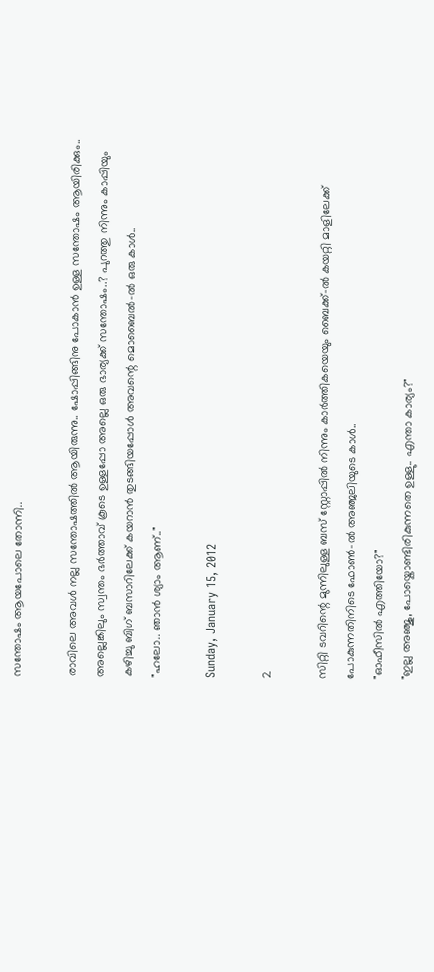സന്തോഷം ആയപോലെ തോന്നി..

രാവിലെ അവള്‍ നല്ല സന്തോഷത്തില്‍ ആയിരുന്നു.. ഷോപ്പിങ്ങിനു പോകാന്‍ ഉള്ള സന്തോഷം ആയിരിക്കും.. അല്ലെങ്കിലും സ്വന്തം ഭര്‍ത്താവ് കൂടെ ഉള്ളപ്പോ അല്ലെ ഒരു ഭാര്യക്ക് സന്തോഷം..? പുറത്തു നിന്നും കാപ്പിയും കഴിച്ചു ബിഗ്‌ ബസാറിലേക്ക് കയറാന്‍ തുടങ്ങിയപ്പോള്‍ അവന്റെ മൊബൈല്‍-ല്‍ ഒരു കാള്‍..
"ഹലോ.. ഞാന്‍ ശ്യാം ആണ്.."

Sunday, January 15, 2012

2

സിറ്റി ടവറിന്റെ മുന്നിലുള്ള ബസ്‌ സ്റ്റോപ്പില്‍ നിന്നും കാര്‍ത്തികയെയും ബൈക്ക്-ല്‍ കയറ്റി മാളിലേക്ക് പോകുന്നതിനിടെ ഫോണ്‍-ല്‍ അഞ്ജലിയുടെ കാള്‍..
"ഓഫീസില്‍ എത്തിയോ?"
"ഇല്ല അഞ്ജു, പോയ്കൊണ്ടിരികുന്നതെ ഉള്ളു.. എന്താ കാര്യം?"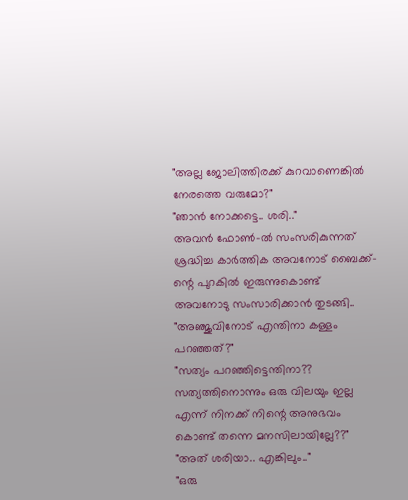"അല്ല ജോലിത്തിരക്ക് കുറവാണെങ്കില്‍ നേരത്തെ വരുമോ?"
"ഞാന്‍ നോക്കട്ടെ.. ശരി.."
അവന്‍ ഫോണ്‍-ല്‍ സംസരികുന്നത് ശ്രദ്ധിച്ച കാര്‍ത്തിക അവനോട് ബൈക്ക്-ന്റെ പുറകില്‍ ഇരുന്നുകൊണ്ട് അവനോടു സംസാരിക്കാന്‍ തുടങ്ങി..
"അഞ്ജുവിനോട് എന്തിനാ കള്ളം പറഞ്ഞത്?"
"സത്യം പറഞ്ഞിട്ടെന്തിനാ?? സത്യത്തിനൊന്നും ഒരു വിലയും ഇല്ല എന്ന് നിനക്ക് നിന്റെ അനുഭവം കൊണ്ട് തന്നെ മനസിലായില്ലേ??"
"അത് ശരിയാ.. എങ്കിലും.."
"ഒരു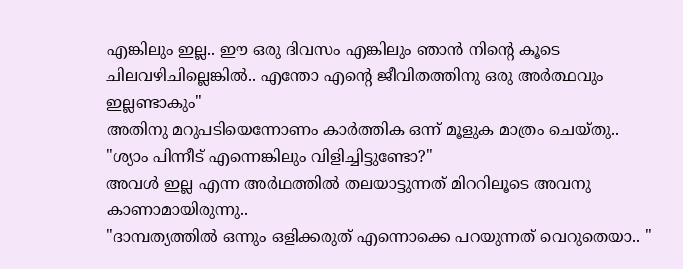എങ്കിലും ഇല്ല.. ഈ ഒരു ദിവസം എങ്കിലും ഞാന്‍ നിന്റെ കൂടെ ചിലവഴിചില്ലെങ്കില്‍.. എന്തോ എന്റെ ജീവിതത്തിനു ഒരു അര്‍ത്ഥവും ഇല്ലണ്ടാകും"
അതിനു മറുപടിയെന്നോണം കാര്‍ത്തിക ഒന്ന് മൂളുക മാത്രം ചെയ്തു..
"ശ്യാം പിന്നീട് എന്നെങ്കിലും വിളിച്ചിട്ടുണ്ടോ?"
അവള്‍ ഇല്ല എന്ന അര്‍ഥത്തില്‍ തലയാട്ടുന്നത് മിററിലൂടെ അവനു കാണാമായിരുന്നു..
"ദാമ്പത്യത്തില്‍ ഒന്നും ഒളിക്കരുത് എന്നൊക്കെ പറയുന്നത് വെറുതെയാ.. "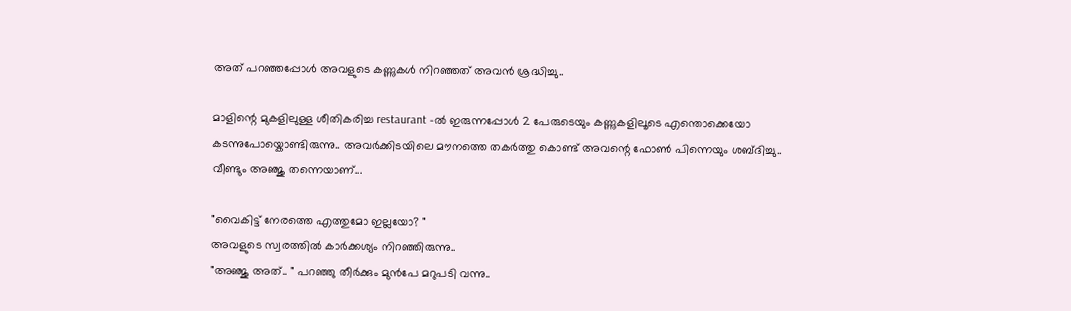അത് പറഞ്ഞപ്പോള്‍ അവളുടെ കണ്ണുകള്‍ നിറഞ്ഞത്‌ അവന്‍ ശ്രദ്ധിച്ചു..

മാളിന്റെ മുകളിലുള്ള ശീതികരിച്ച restaurant -ല്‍ ഇരുന്നപ്പോള്‍ 2 പേരുടെയും കണ്ണുകളിലൂടെ എന്തൊക്കെയോ കടന്നുപോയ്കൊണ്ടിരുന്നു.. അവര്‍ക്കിടയിലെ മൗനത്തെ തകര്‍ത്തു കൊണ്ട് അവന്റെ ഫോണ്‍ പിന്നെയും ശബ്ദിച്ചു.. വീണ്ടും അഞ്ജു തന്നെയാണ്...

"വൈകിട്ട് നേരത്തെ എത്തുമോ ഇല്ലയോ? "
അവളുടെ സ്വരത്തില്‍ കാര്‍ക്കശ്യം നിറഞ്ഞിരുന്നു..
"അഞ്ജു അത്.. " പറഞ്ഞു തീര്‍ക്കും മുന്‍പേ മറുപടി വന്നു..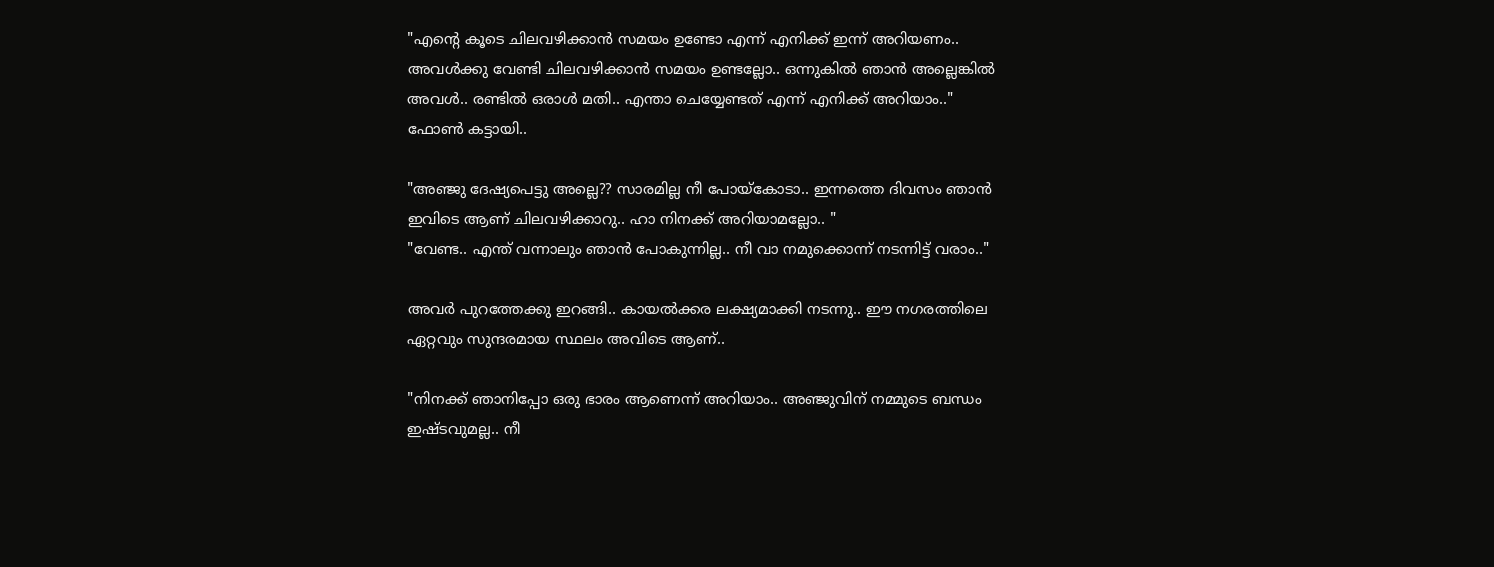"എന്റെ കൂടെ ചിലവഴിക്കാന്‍ സമയം ഉണ്ടോ എന്ന് എനിക്ക് ഇന്ന് അറിയണം.. അവള്‍ക്കു വേണ്ടി ചിലവഴിക്കാന്‍ സമയം ഉണ്ടല്ലോ.. ഒന്നുകില്‍ ഞാന്‍ അല്ലെങ്കില്‍ അവള്‍.. രണ്ടില്‍ ഒരാള്‍ മതി.. എന്താ ചെയ്യേണ്ടത് എന്ന് എനിക്ക് അറിയാം.."
ഫോണ്‍ കട്ടായി..

"അഞ്ജു ദേഷ്യപെട്ടു അല്ലെ?? സാരമില്ല നീ പോയ്കോടാ.. ഇന്നത്തെ ദിവസം ഞാന്‍ ഇവിടെ ആണ് ചിലവഴിക്കാറു.. ഹാ നിനക്ക് അറിയാമല്ലോ.. "
"വേണ്ട.. എന്ത് വന്നാലും ഞാന്‍ പോകുന്നില്ല.. നീ വാ നമുക്കൊന്ന് നടന്നിട്ട് വരാം.."

അവര്‍ പുറത്തേക്കു ഇറങ്ങി.. കായല്‍ക്കര ലക്ഷ്യമാക്കി നടന്നു.. ഈ നഗരത്തിലെ ഏറ്റവും സുന്ദരമായ സ്ഥലം അവിടെ ആണ്..

"നിനക്ക് ഞാനിപ്പോ ഒരു ഭാരം ആണെന്ന് അറിയാം.. അഞ്ജുവിന് നമ്മുടെ ബന്ധം ഇഷ്ടവുമല്ല.. നീ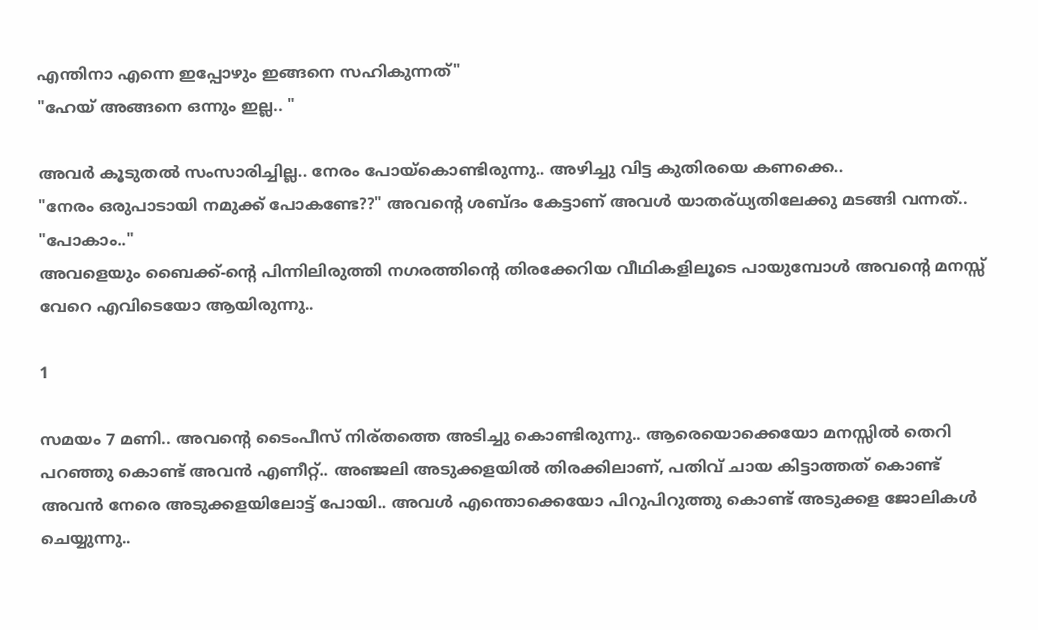എന്തിനാ എന്നെ ഇപ്പോഴും ഇങ്ങനെ സഹികുന്നത്"
"ഹേയ് അങ്ങനെ ഒന്നും ഇല്ല.. "

അവര്‍ കൂടുതല്‍ സംസാരിച്ചില്ല.. നേരം പോയ്കൊണ്ടിരുന്നു.. അഴിച്ചു വിട്ട കുതിരയെ കണക്കെ..
"നേരം ഒരുപാടായി നമുക്ക് പോകണ്ടേ??" അവന്റെ ശബ്ദം കേട്ടാണ് അവള്‍ യാതര്ധ്യതിലേക്കു മടങ്ങി വന്നത്..
"പോകാം.."
അവളെയും ബൈക്ക്-ന്റെ പിന്നിലിരുത്തി നഗരത്തിന്റെ തിരക്കേറിയ വീഥികളിലൂടെ പായുമ്പോള്‍ അവന്റെ മനസ്സ് വേറെ എവിടെയോ ആയിരുന്നു..

1

സമയം 7 മണി.. അവന്റെ ടൈംപീസ്‌ നിര്തത്തെ അടിച്ചു കൊണ്ടിരുന്നു.. ആരെയൊക്കെയോ മനസ്സില്‍ തെറി പറഞ്ഞു കൊണ്ട് അവന്‍ എണീറ്റ്‌.. അഞ്ജലി അടുക്കളയില്‍ തിരക്കിലാണ്, പതിവ് ചായ കിട്ടാത്തത് കൊണ്ട് അവന്‍ നേരെ അടുക്കളയിലോട്ട് പോയി.. അവള്‍ എന്തൊക്കെയോ പിറുപിറുത്തു കൊണ്ട് അടുക്കള ജോലികള്‍ ചെയ്യുന്നു..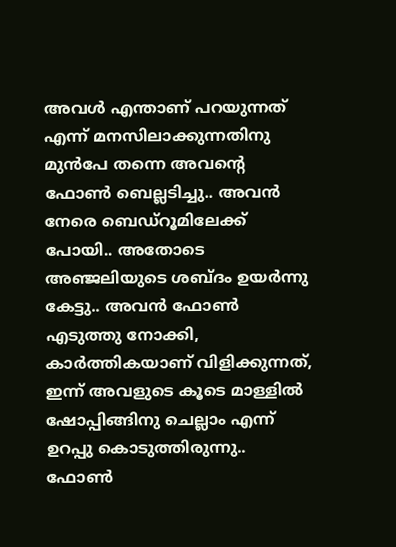അവള്‍ എന്താണ് പറയുന്നത് എന്ന് മനസിലാക്കുന്നതിനു മുന്‍പേ തന്നെ അവന്റെ ഫോണ്‍ ബെല്ലടിച്ചു.. അവന്‍ നേരെ ബെഡ്റൂമിലേക്ക്‌ പോയി.. അതോടെ അഞ്ജലിയുടെ ശബ്ദം ഉയര്‍ന്നു കേട്ടു.. അവന്‍ ഫോണ്‍ എടുത്തു നോക്കി, കാര്‍ത്തികയാണ് വിളിക്കുന്നത്, ഇന്ന് അവളുടെ കൂടെ മാള്ളില്‍ ഷോപ്പിങ്ങിനു ചെല്ലാം എന്ന് ഉറപ്പു കൊടുത്തിരുന്നു.. ഫോണ്‍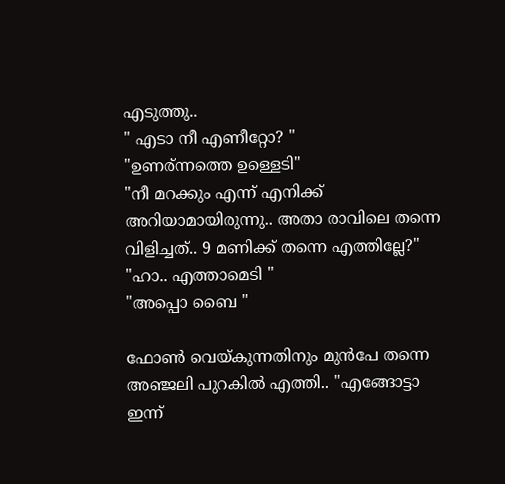എടുത്തു..
" എടാ നീ എണീറ്റോ? "
"ഉണര്ന്നത്തെ ഉള്ളെടി"
"നീ മറക്കും എന്ന് എനിക്ക് അറിയാമായിരുന്നു.. അതാ രാവിലെ തന്നെ വിളിച്ചത്.. 9 മണിക്ക് തന്നെ എത്തില്ലേ?"
"ഹാ.. എത്താമെടി "
"അപ്പൊ ബൈ "

ഫോണ്‍ വെയ്കുന്നതിനും മുന്‍പേ തന്നെ അഞ്ജലി പുറകില്‍ എത്തി.. "എങ്ങോട്ടാ ഇന്ന്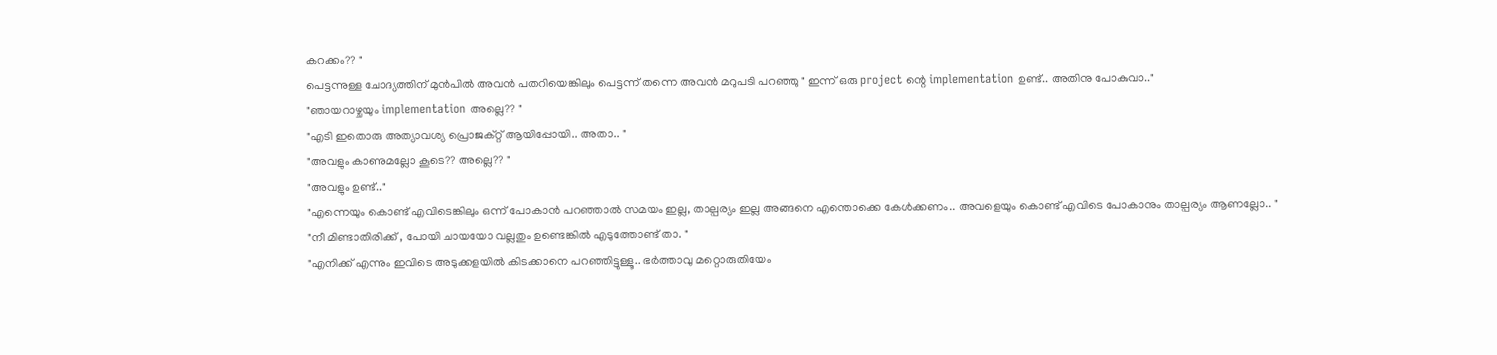കറക്കം?? "
പെട്ടന്നുള്ള ചോദ്യത്തിന് മുന്‍പില്‍ അവന്‍ പതറിയെങ്കിലും പെട്ടന്ന് തന്നെ അവന്‍ മറുപടി പറഞ്ഞു " ഇന്ന് ഒരു project ന്റെ implementation ഉണ്ട്.. അതിനു പോകുവാ.."
"ഞായറാഴ്ചയും implementation അല്ലെ?? "
"എടി ഇതൊരു അത്യാവശ്യ പ്രൊജക്റ്റ്‌ ആയിപ്പോയി.. അതാ.. "
"അവളും കാണുമല്ലോ കൂടെ?? അല്ലെ?? "
"അവളും ഉണ്ട്.."
"എന്നെയും കൊണ്ട് എവിടെങ്കിലും ഒന്ന് പോകാന്‍ പറഞ്ഞാല്‍ സമയം ഇല്ല, താല്പര്യം ഇല്ല അങ്ങനെ എന്തൊക്കെ കേള്‍ക്കണം.. അവളെയും കൊണ്ട് എവിടെ പോകാനും താല്പര്യം ആണല്ലോ.. "
"നീ മിണ്ടാതിരിക്ക് , പോയി ചായയോ വല്ലതും ഉണ്ടെങ്കില്‍ എടുത്തോണ്ട് താ. "
"എനിക്ക് എന്നും ഇവിടെ അടുക്കളയില്‍ കിടക്കാനെ പറഞ്ഞിട്ടുള്ളൂ.. ഭര്‍ത്താവു മറ്റൊരുതിയേം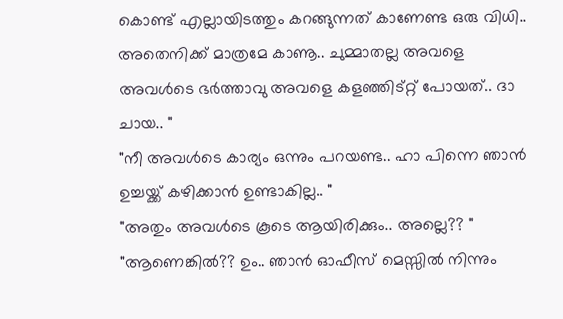കൊണ്ട് എല്ലായിടത്തും കറങ്ങുന്നത് കാണേണ്ട ഒരു വിധി.. അതെനിക്ക് മാത്രമേ കാണൂ.. ചുമ്മാതല്ല അവളെ അവള്‍ടെ ഭര്‍ത്താവു അവളെ കളഞ്ഞിട്റ്റ് പോയത്.. ദാ ചായ.. "
"നീ അവള്‍ടെ കാര്യം ഒന്നും പറയണ്ട.. ഹാ പിന്നെ ഞാന്‍ ഉച്ചയ്ക്ക് കഴിക്കാന്‍ ഉണ്ടാകില്ല.. "
"അതും അവള്‍ടെ കൂടെ ആയിരിക്കും.. അല്ലെ?? "
"ആണെങ്കില്‍?? ഉം.. ഞാന്‍ ഓഫീസ് മെസ്സില്‍ നിന്നും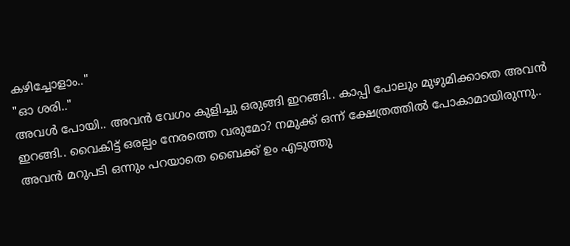കഴിച്ചോളാം.."
"ഓ ശരി.."
അവള്‍ പോയി.. അവന്‍ വേഗം കുളിച്ചു ഒരുങ്ങി ഇറങ്ങി.. കാപ്പി പോലും മുഴുമിക്കാതെ അവന്‍ ഇറങ്ങി.. വൈകിട്ട് ഒരല്പം നേരത്തെ വരുമോ? നമുക്ക് ഒന്ന് ക്ഷേത്രത്തില്‍ പോകാമായിരുന്നു.. അവന്‍ മറുപടി ഒന്നും പറയാതെ ബൈക്ക് ഉം എടുത്തു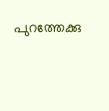പുറത്തേക്കു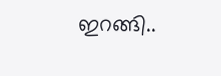ഇറങ്ങി..